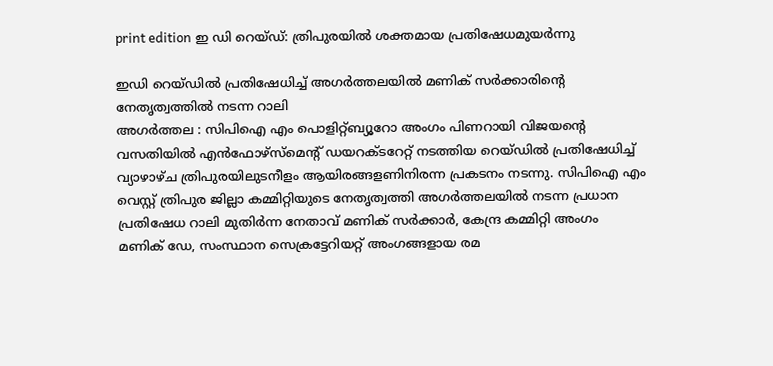print edition ഇ ഡി റെയ്ഡ്: ത്രിപുരയിൽ ശക്തമായ പ്രതിഷേധമുയർന്നു

ഇഡി റെയ്ഡിൽ പ്രതിഷേധിച്ച് അഗർത്തലയിൽ മണിക് സർക്കാരിന്റെ നേതൃത്വത്തിൽ നടന്ന റാലി
അഗർത്തല : സിപിഐ എം പൊളിറ്റ്ബ്യൂറോ അംഗം പിണറായി വിജയന്റെ വസതിയിൽ എൻഫോഴ്സ്മെന്റ് ഡയറക്ടറേറ്റ് നടത്തിയ റെയ്ഡിൽ പ്രതിഷേധിച്ച് വ്യാഴാഴ്ച ത്രിപുരയിലുടനീളം ആയിരങ്ങളണിനിരന്ന പ്രകടനം നടന്നു. സിപിഐ എം വെസ്റ്റ് ത്രിപുര ജില്ലാ കമ്മിറ്റിയുടെ നേതൃത്വത്തി അഗർത്തലയിൽ നടന്ന പ്രധാന പ്രതിഷേധ റാലി മുതിർന്ന നേതാവ് മണിക് സർക്കാർ, കേന്ദ്ര കമ്മിറ്റി അംഗം മണിക് ഡേ, സംസ്ഥാന സെക്രട്ടേറിയറ്റ് അംഗങ്ങളായ രമ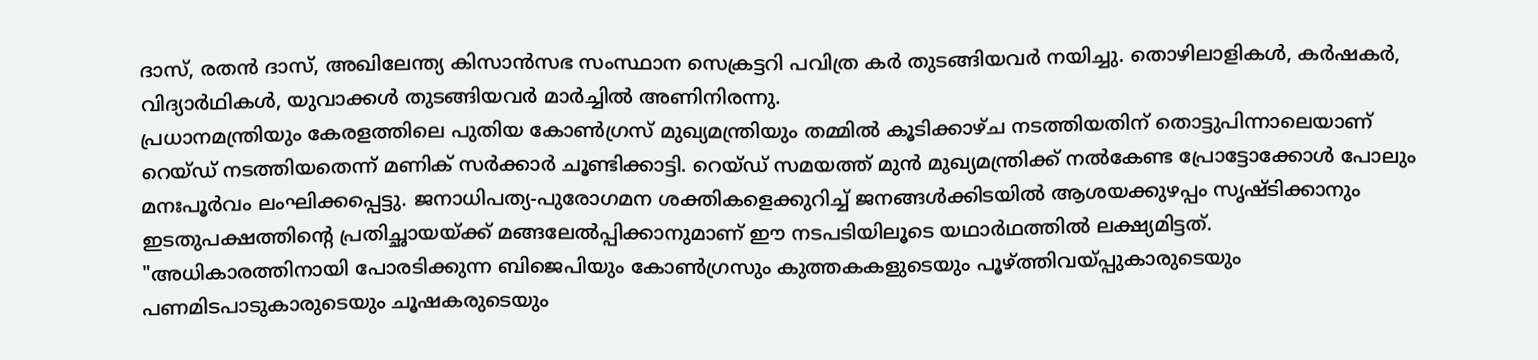ദാസ്, രതൻ ദാസ്, അഖിലേന്ത്യ കിസാൻസഭ സംസ്ഥാന സെക്രട്ടറി പവിത്ര കർ തുടങ്ങിയവർ നയിച്ചു. തൊഴിലാളികൾ, കർഷകർ, വിദ്യാർഥികൾ, യുവാക്കൾ തുടങ്ങിയവർ മാർച്ചിൽ അണിനിരന്നു.
പ്രധാനമന്ത്രിയും കേരളത്തിലെ പുതിയ കോൺഗ്രസ് മുഖ്യമന്ത്രിയും തമ്മിൽ കൂടിക്കാഴ്ച നടത്തിയതിന് തൊട്ടുപിന്നാലെയാണ് റെയ്ഡ് നടത്തിയതെന്ന് മണിക് സർക്കാർ ചൂണ്ടിക്കാട്ടി. റെയ്ഡ് സമയത്ത് മുൻ മുഖ്യമന്ത്രിക്ക് നൽകേണ്ട പ്രോട്ടോക്കോൾ പോലും മനഃപൂർവം ലംഘിക്കപ്പെട്ടു. ജനാധിപത്യ-പുരോഗമന ശക്തികളെക്കുറിച്ച് ജനങ്ങൾക്കിടയിൽ ആശയക്കുഴപ്പം സൃഷ്ടിക്കാനും ഇടതുപക്ഷത്തിന്റെ പ്രതിച്ഛായയ്ക്ക് മങ്ങലേൽപ്പിക്കാനുമാണ് ഈ നടപടിയിലൂടെ യഥാർഥത്തിൽ ലക്ഷ്യമിട്ടത്.
"അധികാരത്തിനായി പോരടിക്കുന്ന ബിജെപിയും കോൺഗ്രസും കുത്തകകളുടെയും പൂഴ്ത്തിവയ്പ്പുകാരുടെയും പണമിടപാടുകാരുടെയും ചൂഷകരുടെയും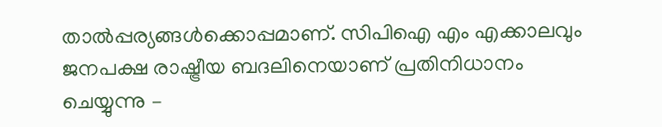താൽപ്പര്യങ്ങൾക്കൊപ്പമാണ്. സിപിഐ എം എക്കാലവും ജനപക്ഷ രാഷ്ട്രീയ ബദലിനെയാണ് പ്രതിനിധാനം ചെയ്യുന്നു –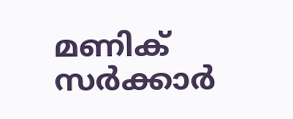മണിക് സർക്കാർ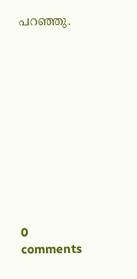പറഞ്ഞു.











0 comments